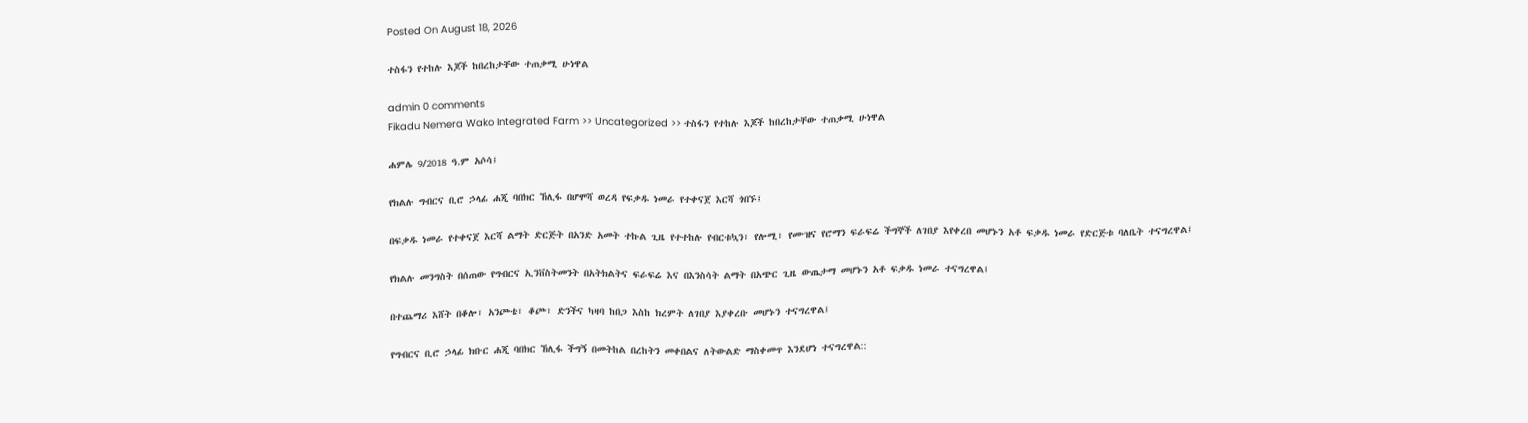Posted On August 18, 2026

ተስፋን የተከሉ እጆች ከበረከታቸው ተጠቃሚ ሁነዋል

admin 0 comments
Fikadu Nemera Wako Integrated Farm >> Uncategorized >> ተስፋን የተከሉ እጆች ከበረከታቸው ተጠቃሚ ሁነዋል

ሐምሌ 9/2018 ዓ.ም አሶሳ፤

የክልሉ ግብርና ቢሮ ኃላፊ ሐጂ ባበክር ኸሊፋ በሆሞሻ ወረዳ የፍቃዱ ነመራ የተቀናጀ እርሻ ጎበኙ፤

በፍቃዱ ነመራ የተቀናጀ እርሻ ልማት ድርጅት በአንድ አመት ተኩል ጊዜ የተተከሉ የብርቱኳን፣ የሎሚ፣ የሙዝና የሮማን ፍራፍሬ ችግኞች ለገበያ እየቀረበ መሆኑን አቶ ፍቃዱ ነመራ የድርጅቱ ባለቤት ተናግረዋል፤

የክልሉ መንግስት በሰጠው የግብርና ኢንቨስትመንት በአትክልትና ፍራፍሬ እና በእንስሳት ልማት በአጭር ጊዜ ውጤታማ መሆኑን አቶ ፍቃዱ ነመራ ተናግረዋል፤

በተጨማሪ እሸት በቆሎ፣ አንጮቴ፣ ቆጮ፣ ድንችና ካዛባ ከበጋ እስከ ክረምት ለገበያ እያቀረቡ መሆኑን ተናግረዋል፤

የግብርና ቢሮ ኃላፊ ክቡር ሐጂ ባበክር ኸሊፋ ችግኝ በመትከል በረከትን መቀበልና ለትውልድ ማስቀመጥ እንደሆነ ተናግረዋል::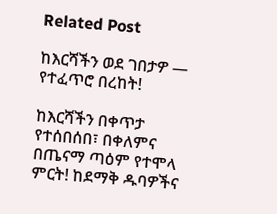Related Post

ከእርሻችን ወደ ገበታዎ — የተፈጥሮ በረከት!

ከእርሻችን በቀጥታ የተሰበሰበ፣ በቀለምና በጤናማ ጣዕም የተሞላ ምርት! ከደማቅ ዱባዎችና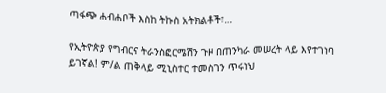ጣፋጭ ሐብሐቦች እስከ ትኩስ አትክልቶች፣…

የኢትዮጵያ የግብርና ትራንስፎርሜሽን ጉዞ በጠንካራ መሠረት ላይ እየተገነባ ይገኛል! ም/ል ጠቅላይ ሚኒስተር ተመስገን ጥሩነህ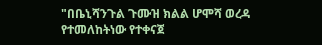"በቤኒሻንጉል ጉሙዝ ክልል ሆሞሻ ወረዳ የተመለከትነው የተቀናጀ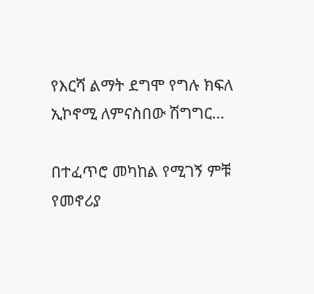የእርሻ ልማት ደግሞ የግሉ ክፍለ ኢኮኖሚ ለምናስበው ሽግግር…

በተፈጥሮ መካከል የሚገኝ ምቹ የመኖሪያ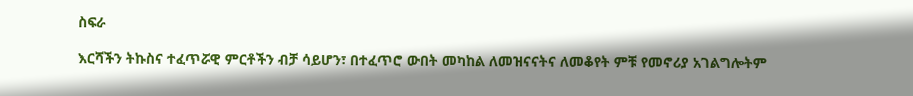ስፍራ

እርሻችን ትኩስና ተፈጥሯዊ ምርቶችን ብቻ ሳይሆን፣ በተፈጥሮ ውበት መካከል ለመዝናናትና ለመቆየት ምቹ የመኖሪያ አገልግሎትም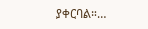ያቀርባል።…